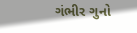ગંભીર ગુનો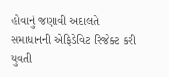હોવાનું જણાવી અદાલતે સમાધાનની એફિડેવિટ રિજેક્ટ કરી
યુવતી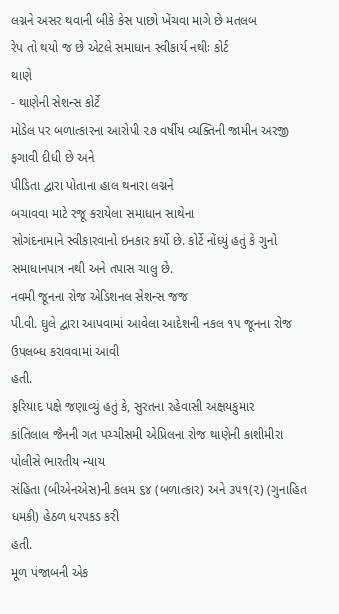લગ્નને અસર થવાની બીકે કેસ પાછો ખેંચવા માગે છે મતલબ
રેપ તો થયો જ છે એટલે સમાધાન સ્વીકાર્ય નથીઃ કોર્ટ
થાણે
- થાણેની સેશન્સ કોર્ટે
મોડેલ પર બળાત્કારના આરોપી ૨૭ વર્ષીય વ્યક્તિની જામીન અરજી ફગાવી દીધી છે અને
પીડિતા દ્વારા પોતાના હાલ થનારા લગ્નને
બચાવવા માટે રજૂ કરાયેલા સમાધાન સાથેના
સોગંદનામાને સ્વીકારવાનો ઇનકાર કર્યો છે. કોર્ટે નોંધ્યું હતું કે ગુનો
સમાધાનપાત્ર નથી અને તપાસ ચાલુ છે.
નવમી જૂનના રોજ એડિશનલ સેશન્સ જજ
પી.વી. ઘુલે દ્વારા આપવામાં આવેલા આદેશની નકલ ૧૫ જૂનના રોજ ઉપલબ્ધ કરાવવામાં આવી
હતી.
ફરિયાદ પક્ષે જણાવ્યું હતું કે, સુરતના રહેવાસી અક્ષયકુમાર
કાંતિલાલ જૈનની ગત પચ્ચીસમી એપ્રિલના રોજ થાણેની કાશીમીરા પોલીસે ભારતીય ન્યાય
સંહિતા (બીએનએસ)ની કલમ ૬૪ (બળાત્કાર) અને ૩૫૧(૨) (ગુનાહિત ધમકી) હેઠળ ધરપકડ કરી
હતી.
મૂળ પંજાબની એક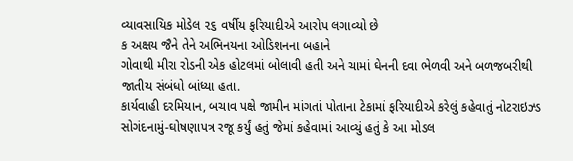વ્યાવસાયિક મોડેલ ૨૬ વર્ષીય ફરિયાદીએ આરોપ લગાવ્યો છે
ક અક્ષય જૈને તેને અભિનયના ઓડિશનના બહાને
ગોવાથી મીરા રોડની એક હોટલમાં બોલાવી હતી અને ચામાં ઘેનની દવા ભેળવી અને બળજબરીથી
જાતીય સંબંધો બાંધ્યા હતા.
કાર્યવાહી દરમિયાન, બચાવ પક્ષે જામીન માંગતાં પોતાના ટેકામાં ફરિયાદીએ કરેલું કહેવાતું નોટરાઇઝ્ડ
સોગંદનામું-ઘોષણાપત્ર રજૂ કર્યું હતું જેમાં કહેવામાં આવ્યું હતું કે આ મોડલ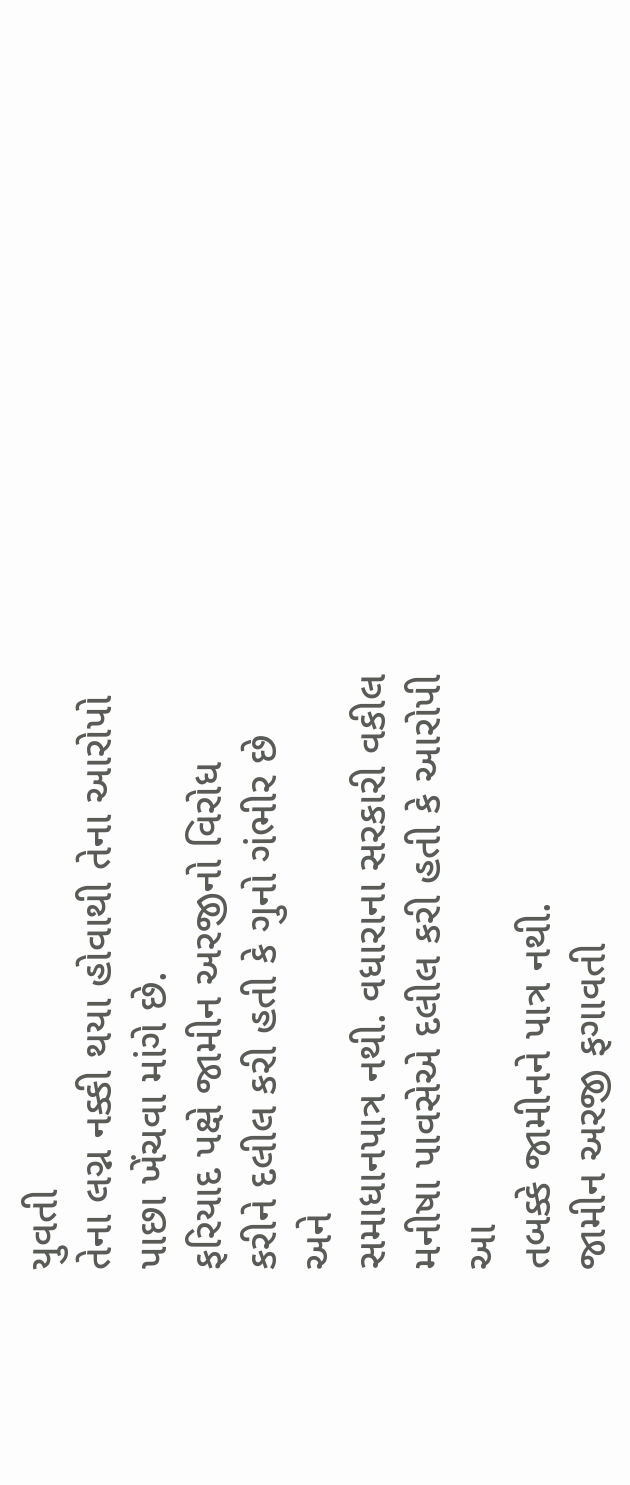યુવતી
તેના લગ્ન નક્કી થયા હોવાથી તેના આરોપો પાછા ખેંચવા માંગે છે.
ફરિયાદ પક્ષે જામીન અરજીનો વિરોધ
કરીને દલીલ કરી હતી કે ગુનો ગંભીર છે અને
સમાધાનપાત્ર નથી. વધારાના સરકારી વકીલ મનીષા પાવસેએ દલીલ કરી હતી કે આરોપી આ
તબક્કે જામીનને પાત્ર નથી.
જામીન અરજી ફગાવતી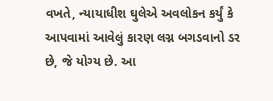વખતે, ન્યાયાધીશ ઘુલેએ અવલોકન કર્યું કે
આપવામાં આવેલું કારણ લગ્ન બગડવાનો ડર છે, જે યોગ્ય છે. આ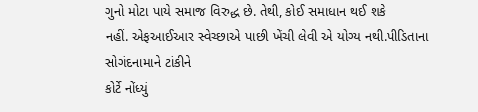ગુનો મોટા પાયે સમાજ વિરુદ્ધ છે. તેથી, કોઈ સમાધાન થઈ શકે
નહીં. એફઆઈઆર સ્વેચ્છાએ પાછી ખેંચી લેવી એ યોગ્ય નથી.પીડિતાના સોગંદનામાને ટાંકીને
કોર્ટે નોંધ્યું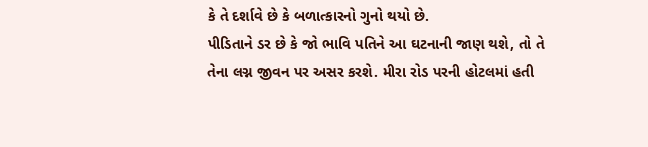કે તે દર્શાવે છે કે બળાત્કારનો ગુનો થયો છે.
પીડિતાને ડર છે કે જો ભાવિ પતિને આ ઘટનાની જાણ થશે, તો તે
તેના લગ્ન જીવન પર અસર કરશે. મીરા રોડ પરની હોટલમાં હતી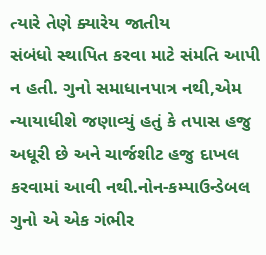ત્યારે તેણે ક્યારેય જાતીય
સંબંધો સ્થાપિત કરવા માટે સંમતિ આપી ન હતી. ગુનો સમાધાનપાત્ર નથી,એમ ન્યાયાધીશે જણાવ્યું હતું કે તપાસ હજુ અધૂરી છે અને ચાર્જશીટ હજુ દાખલ
કરવામાં આવી નથી.નોન-કમ્પાઉન્ડેબલ ગુનો એ એક ગંભીર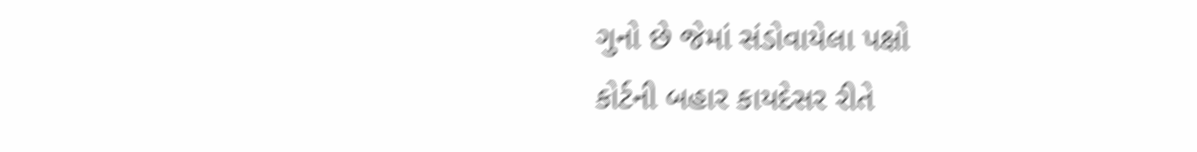ગુનો છે જેમાં સંડોવાયેલા પક્ષો
કોર્ટની બહાર કાયદેસર રીતે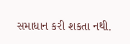સમાધાન કરી શકતા નથી.